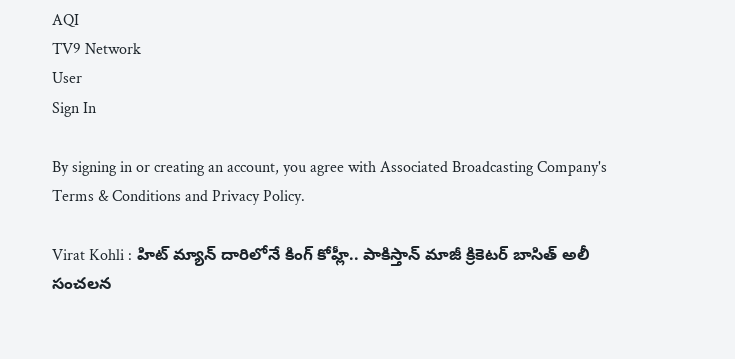AQI
TV9 Network
User
Sign In

By signing in or creating an account, you agree with Associated Broadcasting Company's Terms & Conditions and Privacy Policy.

Virat Kohli : హిట్ మ్యాన్ దారిలోనే కింగ్ కోహ్లీ.. పాకిస్తాన్ మాజీ క్రికెటర్ బాసిత్ అలీ సంచలన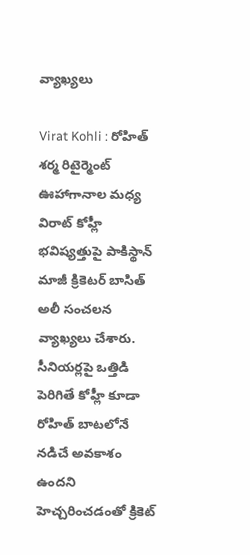వ్యాఖ్యలు

Virat Kohli : రోహిత్ శర్మ రిటైర్మెంట్ ఊహాగానాల మధ్య విరాట్ కోహ్లీ భవిష్యత్తుపై పాకిస్థాన్ మాజీ క్రికెటర్ బాసిత్ అలీ సంచలన వ్యాఖ్యలు చేశారు. సీనియర్లపై ఒత్తిడి పెరిగితే కోహ్లీ కూడా రోహిత్ బాటలోనే నడిచే అవకాశం ఉందని హెచ్చరించడంతో క్రికెట్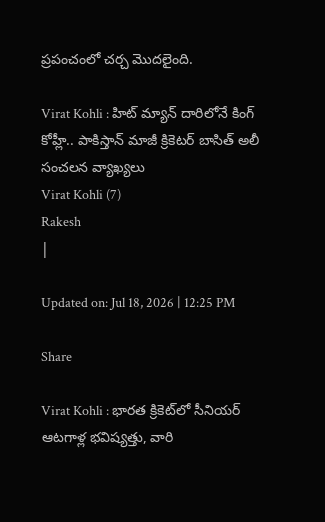ప్రపంచంలో చర్చ మొదలైంది.

Virat Kohli : హిట్ మ్యాన్ దారిలోనే కింగ్ కోహ్లీ.. పాకిస్తాన్ మాజీ క్రికెటర్ బాసిత్ అలీ సంచలన వ్యాఖ్యలు
Virat Kohli (7)
Rakesh
|

Updated on: Jul 18, 2026 | 12:25 PM

Share

Virat Kohli : భారత క్రికెట్‌లో సీనియర్ ఆటగాళ్ల భవిష్యత్తు, వారి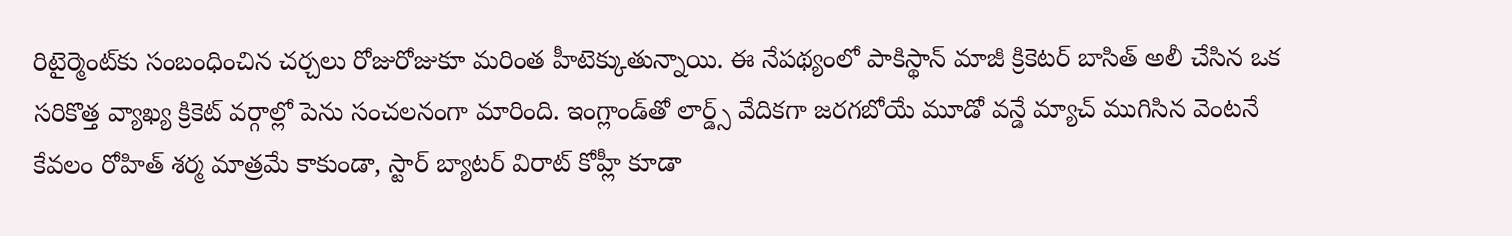రిటైర్మెంట్‌కు సంబంధించిన చర్చలు రోజురోజుకూ మరింత హీటెక్కుతున్నాయి. ఈ నేపథ్యంలో పాకిస్థాన్ మాజీ క్రికెటర్ బాసిత్ అలీ చేసిన ఒక సరికొత్త వ్యాఖ్య క్రికెట్ వర్గాల్లో పెను సంచలనంగా మారింది. ఇంగ్లాండ్‌తో లార్డ్స్ వేదికగా జరగబోయే మూడో వన్డే మ్యాచ్ ముగిసిన వెంటనే కేవలం రోహిత్ శర్మ మాత్రమే కాకుండా, స్టార్ బ్యాటర్ విరాట్ కోహ్లీ కూడా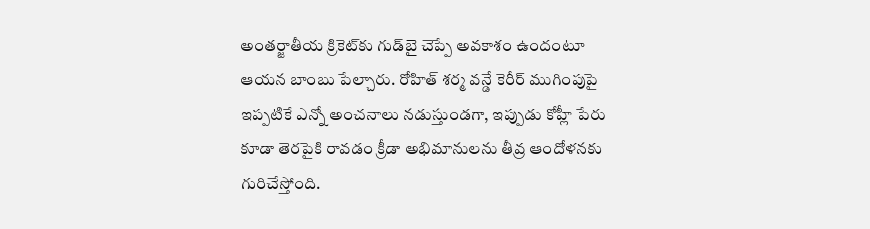అంతర్జాతీయ క్రికెట్‌కు గుడ్‌బై చెప్పే అవకాశం ఉందంటూ ఆయన బాంబు పేల్చారు. రోహిత్ శర్మ వన్డే కెరీర్ ముగింపుపై ఇప్పటికే ఎన్నో అంచనాలు నడుస్తుండగా, ఇప్పుడు కోహ్లీ పేరు కూడా తెరపైకి రావడం క్రీడా అభిమానులను తీవ్ర ఆందోళనకు గురిచేస్తోంది.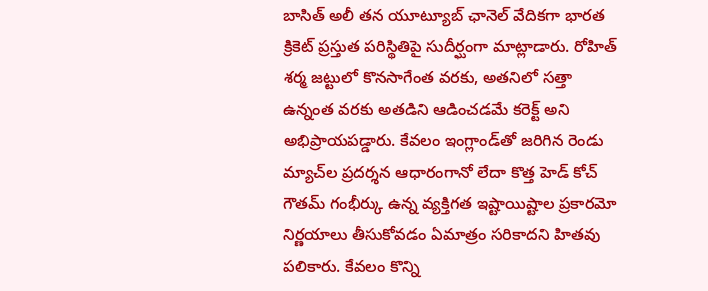బాసిత్ అలీ తన యూట్యూబ్ ఛానెల్ వేదికగా భారత క్రికెట్ ప్రస్తుత పరిస్థితిపై సుదీర్ఘంగా మాట్లాడారు. రోహిత్ శర్మ జట్టులో కొనసాగేంత వరకు, అతనిలో సత్తా ఉన్నంత వరకు అతడిని ఆడించడమే కరెక్ట్ అని అభిప్రాయపడ్డారు. కేవలం ఇంగ్లాండ్‌తో జరిగిన రెండు మ్యాచ్‌ల ప్రదర్శన ఆధారంగానో లేదా కొత్త హెడ్ కోచ్ గౌతమ్ గంభీర్కు ఉన్న వ్యక్తిగత ఇష్టాయిష్టాల ప్రకారమో నిర్ణయాలు తీసుకోవడం ఏమాత్రం సరికాదని హితవు పలికారు. కేవలం కొన్ని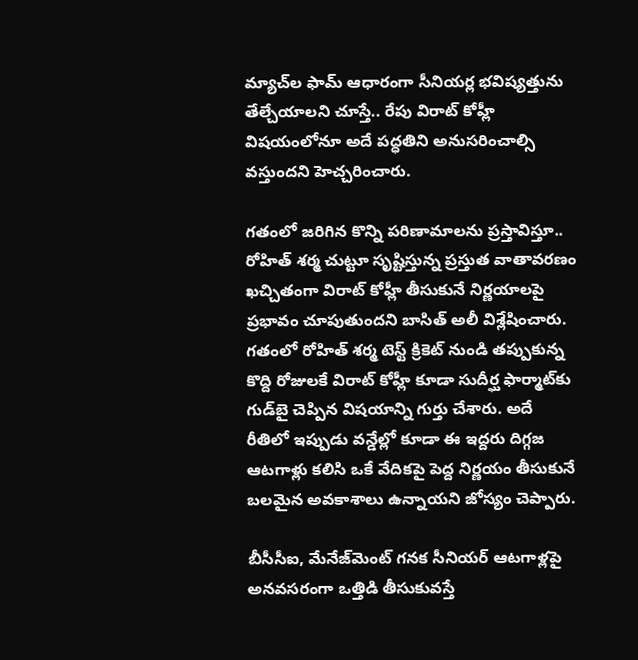మ్యాచ్‌ల ఫామ్ ఆధారంగా సీనియర్ల భవిష్యత్తును తేల్చేయాలని చూస్తే.. రేపు విరాట్ కోహ్లీ విషయంలోనూ అదే పద్ధతిని అనుసరించాల్సి వస్తుందని హెచ్చరించారు.

గతంలో జరిగిన కొన్ని పరిణామాలను ప్రస్తావిస్తూ.. రోహిత్ శర్మ చుట్టూ సృష్టిస్తున్న ప్రస్తుత వాతావరణం ఖచ్చితంగా విరాట్ కోహ్లీ తీసుకునే నిర్ణయాలపై ప్రభావం చూపుతుందని బాసిత్ అలీ విశ్లేషించారు. గతంలో రోహిత్ శర్మ టెస్ట్ క్రికెట్ నుండి తప్పుకున్న కొద్ది రోజులకే విరాట్ కోహ్లీ కూడా సుదీర్ఘ ఫార్మాట్‌కు గుడ్‌బై చెప్పిన విషయాన్ని గుర్తు చేశారు. అదే రీతిలో ఇప్పుడు వన్డేల్లో కూడా ఈ ఇద్దరు దిగ్గజ ఆటగాళ్లు కలిసి ఒకే వేదికపై పెద్ద నిర్ణయం తీసుకునే బలమైన అవకాశాలు ఉన్నాయని జోస్యం చెప్పారు.

బీసీసీఐ, మేనేజ్‌మెంట్ గనక సీనియర్ ఆటగాళ్లపై అనవసరంగా ఒత్తిడి తీసుకువస్తే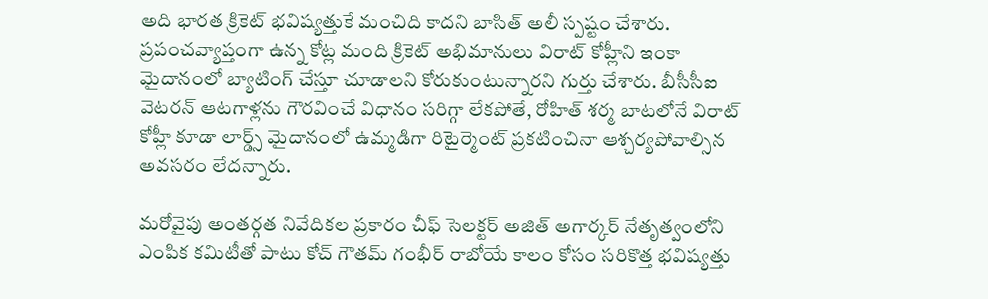అది భారత క్రికెట్ భవిష్యత్తుకే మంచిది కాదని బాసిత్ అలీ స్పష్టం చేశారు. ప్రపంచవ్యాప్తంగా ఉన్న కోట్ల మంది క్రికెట్ అభిమానులు విరాట్ కోహ్లీని ఇంకా మైదానంలో బ్యాటింగ్ చేస్తూ చూడాలని కోరుకుంటున్నారని గుర్తు చేశారు. బీసీసీఐ వెటరన్ ఆటగాళ్లను గౌరవించే విధానం సరిగ్గా లేకపోతే, రోహిత్ శర్మ బాటలోనే విరాట్ కోహ్లీ కూడా లార్డ్స్ మైదానంలో ఉమ్మడిగా రిటైర్మెంట్ ప్రకటించినా ఆశ్చర్యపోవాల్సిన అవసరం లేదన్నారు.

మరోవైపు అంతర్గత నివేదికల ప్రకారం చీఫ్ సెలక్టర్ అజిత్ అగార్కర్ నేతృత్వంలోని ఎంపిక కమిటీతో పాటు కోచ్ గౌతమ్ గంభీర్ రాబోయే కాలం కోసం సరికొత్త భవిష్యత్తు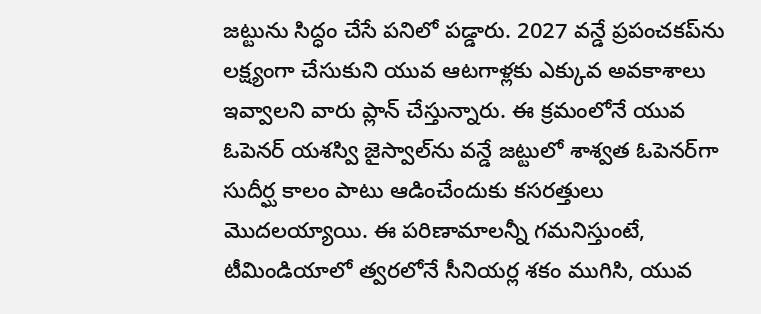జట్టును సిద్ధం చేసే పనిలో పడ్డారు. 2027 వన్డే ప్రపంచకప్‌ను లక్ష్యంగా చేసుకుని యువ ఆటగాళ్లకు ఎక్కువ అవకాశాలు ఇవ్వాలని వారు ప్లాన్ చేస్తున్నారు. ఈ క్రమంలోనే యువ ఓపెనర్ యశస్వి జైస్వాల్‌ను వన్డే జట్టులో శాశ్వత ఓపెనర్‌గా సుదీర్ఘ కాలం పాటు ఆడించేందుకు కసరత్తులు మొదలయ్యాయి. ఈ పరిణామాలన్నీ గమనిస్తుంటే, టీమిండియాలో త్వరలోనే సీనియర్ల శకం ముగిసి, యువ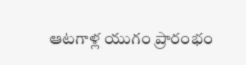ఆటగాళ్ల యుగం ప్రారంభం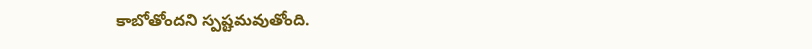కాబోతోందని స్పష్టమవుతోంది.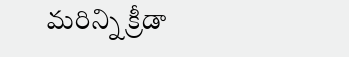మరిన్ని క్రీడా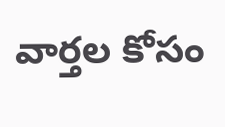వార్తల కోసం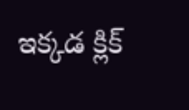ఇక్కడ క్లిక్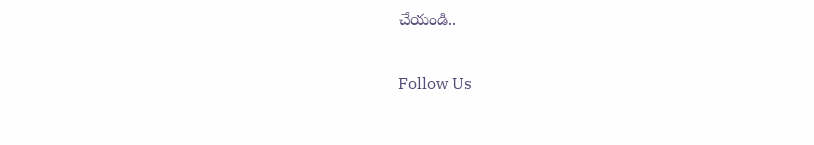చేయండి..

Follow Us